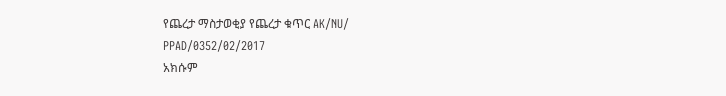የጨረታ ማስታወቂያ የጨረታ ቁጥር AK/NU/
PPAD/0352/02/2017
አክሱም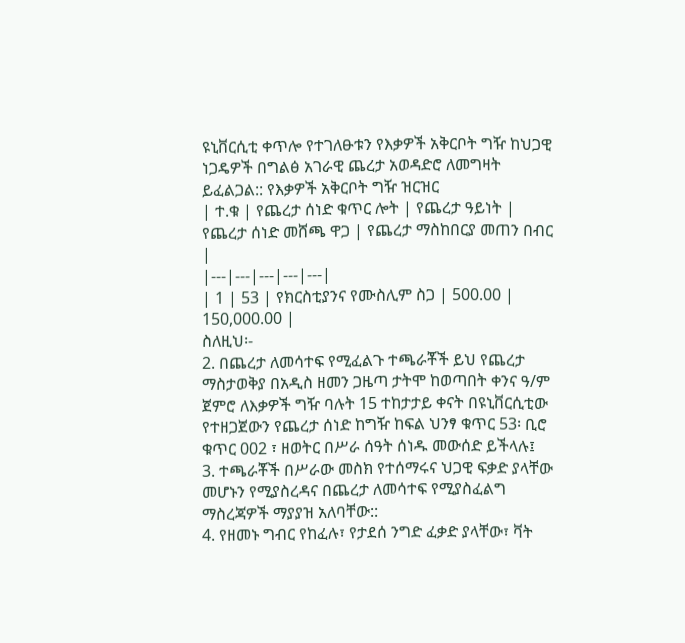ዩኒቨርሲቲ ቀጥሎ የተገለፁቱን የእቃዎች አቅርቦት ግዥ ከህጋዊ ነጋዴዎች በግልፅ አገራዊ ጨረታ አወዳድሮ ለመግዛት ይፈልጋል:: የእቃዎች አቅርቦት ግዥ ዝርዝር
| ተ.ቁ | የጨረታ ሰነድ ቁጥር ሎት | የጨረታ ዓይነት | የጨረታ ሰነድ መሸጫ ዋጋ | የጨረታ ማስከበርያ መጠን በብር |
|---|---|---|---|---|
| 1 | 53 | የክርስቲያንና የሙስሊም ስጋ | 500.00 | 150,000.00 |
ስለዚህ፡-
2. በጨረታ ለመሳተፍ የሚፈልጉ ተጫራቾች ይህ የጨረታ ማስታወቅያ በአዲስ ዘመን ጋዜጣ ታትሞ ከወጣበት ቀንና ዓ/ም ጀምሮ ለእቃዎች ግዥ ባሉት 15 ተከታታይ ቀናት በዩኒቨርሲቲው የተዘጋጀውን የጨረታ ሰነድ ከግዥ ከፍል ህንፃ ቁጥር 53፡ ቢሮ ቁጥር 002 ፣ ዘወትር በሥራ ሰዓት ሰነዱ መውሰድ ይችላሉ፤
3. ተጫራቾች በሥራው መስክ የተሰማሩና ህጋዊ ፍቃድ ያላቸው መሆኑን የሚያስረዳና በጨረታ ለመሳተፍ የሚያስፈልግ ማስረጃዎች ማያያዝ አለባቸው::
4. የዘመኑ ግብር የከፈሉ፣ የታደሰ ንግድ ፈቃድ ያላቸው፣ ቫት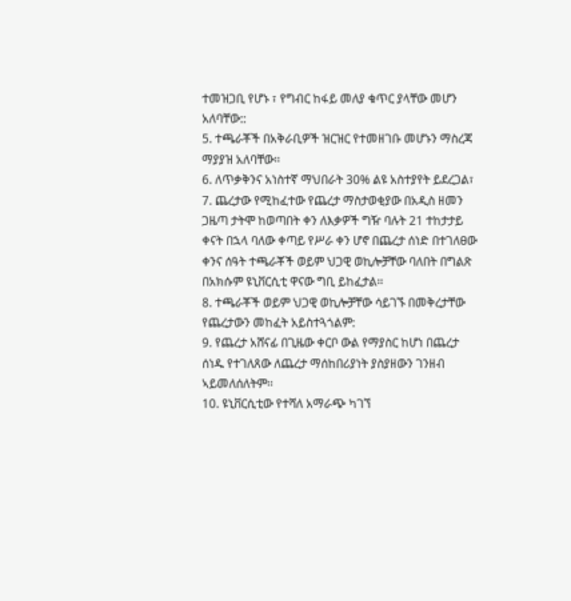ተመዝጋቢ የሆኑ ፣ የግብር ከፋይ መለያ ቁጥር ያላቸው መሆን አለባቸው::
5. ተጫራቾች በአቅራቢዎች ዝርዝር የተመዘገቡ መሆኑን ማስረጃ ማያያዝ አለባቸው፡፡
6. ለጥቃቅንና አነስተኛ ማህበራት 30% ልዩ አስተያየት ይደረጋል፣
7. ጨረታው የሚከፈተው የጨረታ ማስታወቂያው በአዲስ ዘመን ጋዜጣ ታትሞ ከወጣበት ቀን ለእቃዎች ግዥ ባሉት 21 ተከታታይ ቀናት በኋላ ባለው ቀጣይ የሥራ ቀን ሆኖ በጨረታ ሰነድ በተገለፀው ቀንና ሰዓት ተጫራቾች ወይም ህጋዊ ወኪሎቻቸው ባለበት በግልጽ በአክሱም ዩኒቨርሲቲ ዋናው ግቢ ይከፈታል፡፡
8. ተጫራቾች ወይም ህጋዊ ወኪሎቻቸው ሳይገኙ በመቅረታቸው የጨረታውን መከፈት አይስተጓጎልም:
9. የጨረታ አሸናፊ በጊዜው ቀርቦ ውል የማያስር ከሆነ በጨረታ ሰነዱ የተገለጸው ለጨረታ ማሰከበሪያነት ያስያዘውን ገንዘብ ኣይመለሰለትም፡፡
10. ዩኒቨርሲቲው የተሻለ አማራጭ ካገኘ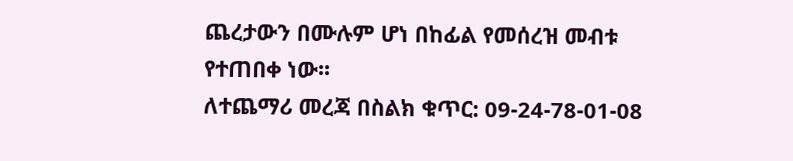ጨረታውን በሙሉም ሆነ በከፊል የመሰረዝ መብቱ የተጠበቀ ነው፡፡
ለተጨማሪ መረጃ በስልክ ቁጥር: 09-24-78-01-08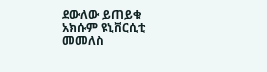ደውለው ይጠይቁ
አክሱም ዩኒቨርሲቲ
መመለስ